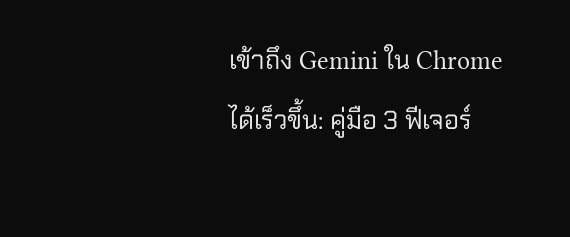เข้าถึง Gemini ใน Chrome ได้เร็วขึ้น: คู่มือ 3 ฟีเจอร์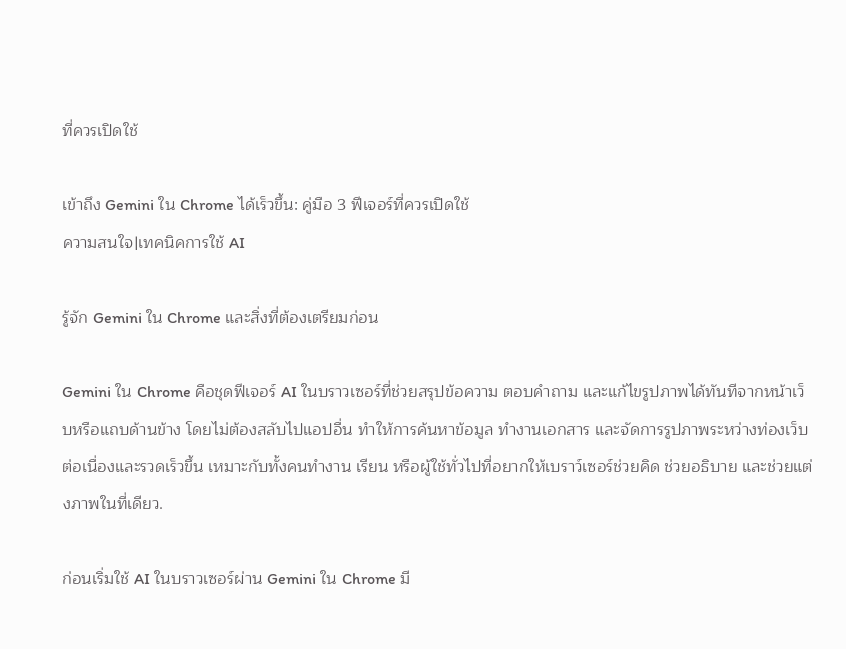ที่ควรเปิดใช้

เข้าถึง Gemini ใน Chrome ได้เร็วขึ้น: คู่มือ 3 ฟีเจอร์ที่ควรเปิดใช้
ความสนใจ|เทคนิคการใช้ AI

รู้จัก Gemini ใน Chrome และสิ่งที่ต้องเตรียมก่อน

Gemini ใน Chrome คือชุดฟีเจอร์ AI ในบราวเซอร์ที่ช่วยสรุปข้อความ ตอบคำถาม และแก้ไขรูปภาพได้ทันทีจากหน้าเว็บหรือแถบด้านข้าง โดยไม่ต้องสลับไปแอปอื่น ทำให้การค้นหาข้อมูล ทำงานเอกสาร และจัดการรูปภาพระหว่างท่องเว็บต่อเนื่องและรวดเร็วขึ้น เหมาะกับทั้งคนทำงาน เรียน หรือผู้ใช้ทั่วไปที่อยากให้เบราว์เซอร์ช่วยคิด ช่วยอธิบาย และช่วยแต่งภาพในที่เดียว.

ก่อนเริ่มใช้ AI ในบราวเซอร์ผ่าน Gemini ใน Chrome มี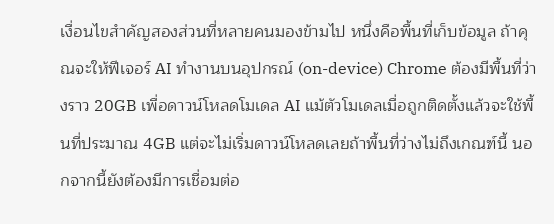เงื่อนไขสำคัญสองส่วนที่หลายคนมองข้ามไป หนึ่งคือพื้นที่เก็บข้อมูล ถ้าคุณจะให้ฟีเจอร์ AI ทำงานบนอุปกรณ์ (on-device) Chrome ต้องมีพื้นที่ว่างราว 20GB เพื่อดาวน์โหลดโมเดล AI แม้ตัวโมเดลเมื่อถูกติดตั้งแล้วจะใช้พื้นที่ประมาณ 4GB แต่จะไม่เริ่มดาวน์โหลดเลยถ้าพื้นที่ว่างไม่ถึงเกณฑ์นี้ นอกจากนี้ยังต้องมีการเชื่อมต่อ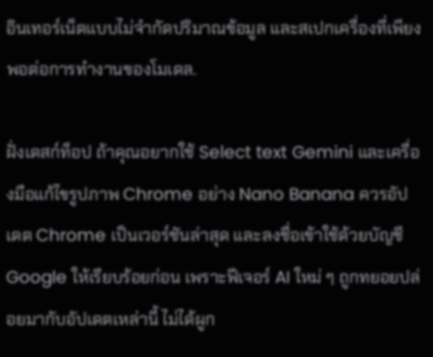อินเทอร์เน็ตแบบไม่จำกัดปริมาณข้อมูล และสเปกเครื่องที่เพียงพอต่อการทำงานของโมเดล.

ฝั่งเดสก์ท็อป ถ้าคุณอยากใช้ Select text Gemini และเครื่องมือแก้ไขรูปภาพ Chrome อย่าง Nano Banana ควรอัปเดต Chrome เป็นเวอร์ชันล่าสุด และลงชื่อเข้าใช้ด้วยบัญชี Google ให้เรียบร้อยก่อน เพราะฟีเจอร์ AI ใหม่ ๆ ถูกทยอยปล่อยมากับอัปเดตเหล่านี้ ไม่ได้ผูก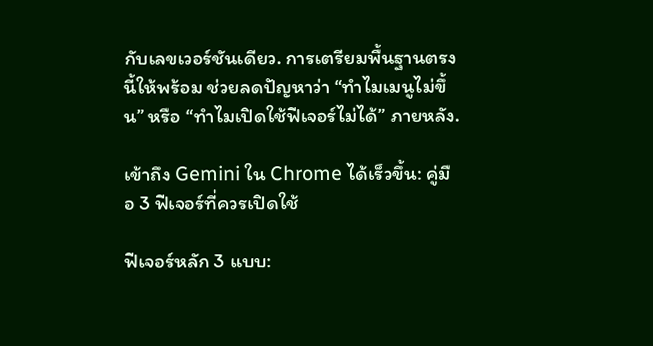กับเลขเวอร์ชันเดียว. การเตรียมพื้นฐานตรงนี้ให้พร้อม ช่วยลดปัญหาว่า “ทำไมเมนูไม่ขึ้น” หรือ “ทำไมเปิดใช้ฟีเจอร์ไม่ได้” ภายหลัง.

เข้าถึง Gemini ใน Chrome ได้เร็วขึ้น: คู่มือ 3 ฟีเจอร์ที่ควรเปิดใช้

ฟีเจอร์หลัก 3 แบบ: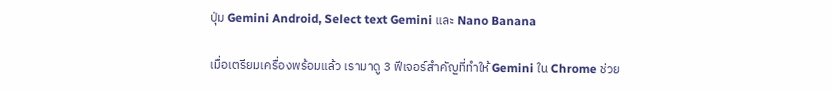ปุ่ม Gemini Android, Select text Gemini และ Nano Banana

เมื่อเตรียมเครื่องพร้อมแล้ว เรามาดู 3 ฟีเจอร์สำคัญที่ทำให้ Gemini ใน Chrome ช่วย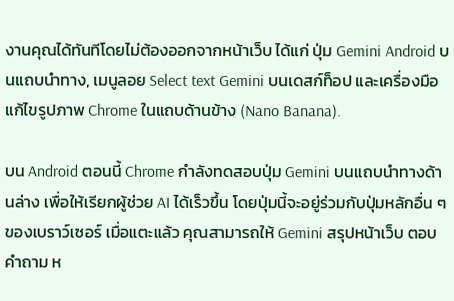งานคุณได้ทันทีโดยไม่ต้องออกจากหน้าเว็บ ได้แก่ ปุ่ม Gemini Android บนแถบนำทาง, เมนูลอย Select text Gemini บนเดสก์ท็อป และเครื่องมือแก้ไขรูปภาพ Chrome ในแถบด้านข้าง (Nano Banana).

บน Android ตอนนี้ Chrome กำลังทดสอบปุ่ม Gemini บนแถบนำทางด้านล่าง เพื่อให้เรียกผู้ช่วย AI ได้เร็วขึ้น โดยปุ่มนี้จะอยู่ร่วมกับปุ่มหลักอื่น ๆ ของเบราว์เซอร์ เมื่อแตะแล้ว คุณสามารถให้ Gemini สรุปหน้าเว็บ ตอบคำถาม ห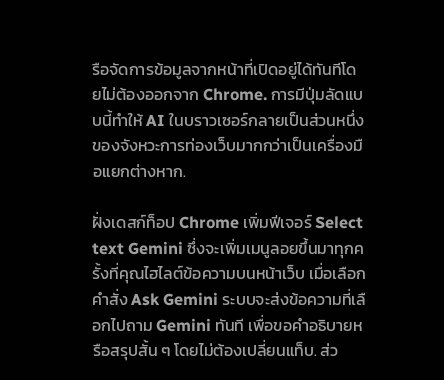รือจัดการข้อมูลจากหน้าที่เปิดอยู่ได้ทันทีโดยไม่ต้องออกจาก Chrome. การมีปุ่มลัดแบบนี้ทำให้ AI ในบราวเซอร์กลายเป็นส่วนหนึ่งของจังหวะการท่องเว็บมากกว่าเป็นเครื่องมือแยกต่างหาก.

ฝั่งเดสก์ท็อป Chrome เพิ่มฟีเจอร์ Select text Gemini ซึ่งจะเพิ่มเมนูลอยขึ้นมาทุกครั้งที่คุณไฮไลต์ข้อความบนหน้าเว็บ เมื่อเลือกคำสั่ง Ask Gemini ระบบจะส่งข้อความที่เลือกไปถาม Gemini ทันที เพื่อขอคำอธิบายหรือสรุปสั้น ๆ โดยไม่ต้องเปลี่ยนแท็บ. ส่ว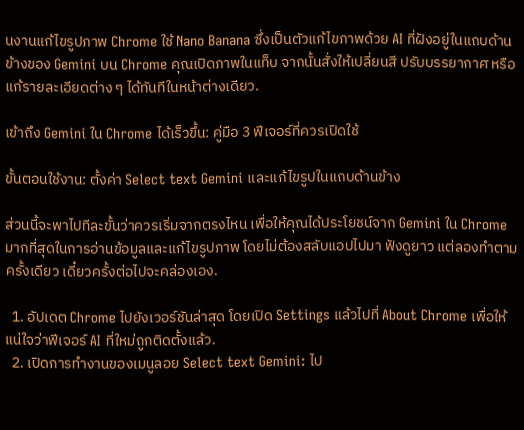นงานแก้ไขรูปภาพ Chrome ใช้ Nano Banana ซึ่งเป็นตัวแก้ไขภาพด้วย AI ที่ฝังอยู่ในแถบด้านข้างของ Gemini บน Chrome คุณเปิดภาพในแท็บ จากนั้นสั่งให้เปลี่ยนสี ปรับบรรยากาศ หรือแก้รายละเอียดต่าง ๆ ได้ทันทีในหน้าต่างเดียว.

เข้าถึง Gemini ใน Chrome ได้เร็วขึ้น: คู่มือ 3 ฟีเจอร์ที่ควรเปิดใช้

ขั้นตอนใช้งาน: ตั้งค่า Select text Gemini และแก้ไขรูปในแถบด้านข้าง

ส่วนนี้จะพาไปทีละขั้นว่าควรเริ่มจากตรงไหน เพื่อให้คุณได้ประโยชน์จาก Gemini ใน Chrome มากที่สุดในการอ่านข้อมูลและแก้ไขรูปภาพ โดยไม่ต้องสลับแอปไปมา ฟังดูยาว แต่ลองทำตามครั้งเดียว เดี๋ยวครั้งต่อไปจะคล่องเอง.

  1. อัปเดต Chrome ไปยังเวอร์ชันล่าสุด โดยเปิด Settings แล้วไปที่ About Chrome เพื่อให้แน่ใจว่าฟีเจอร์ AI ที่ใหม่ถูกติดตั้งแล้ว.
  2. เปิดการทำงานของเมนูลอย Select text Gemini: ไป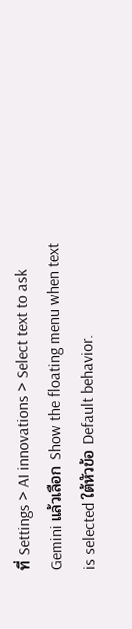ที่ Settings > AI innovations > Select text to ask Gemini แล้วเลือก Show the floating menu when text is selected ใต้หัวข้อ Default behavior.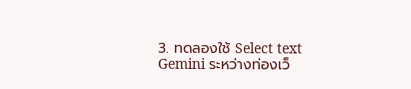3. ทดลองใช้ Select text Gemini ระหว่างท่องเว็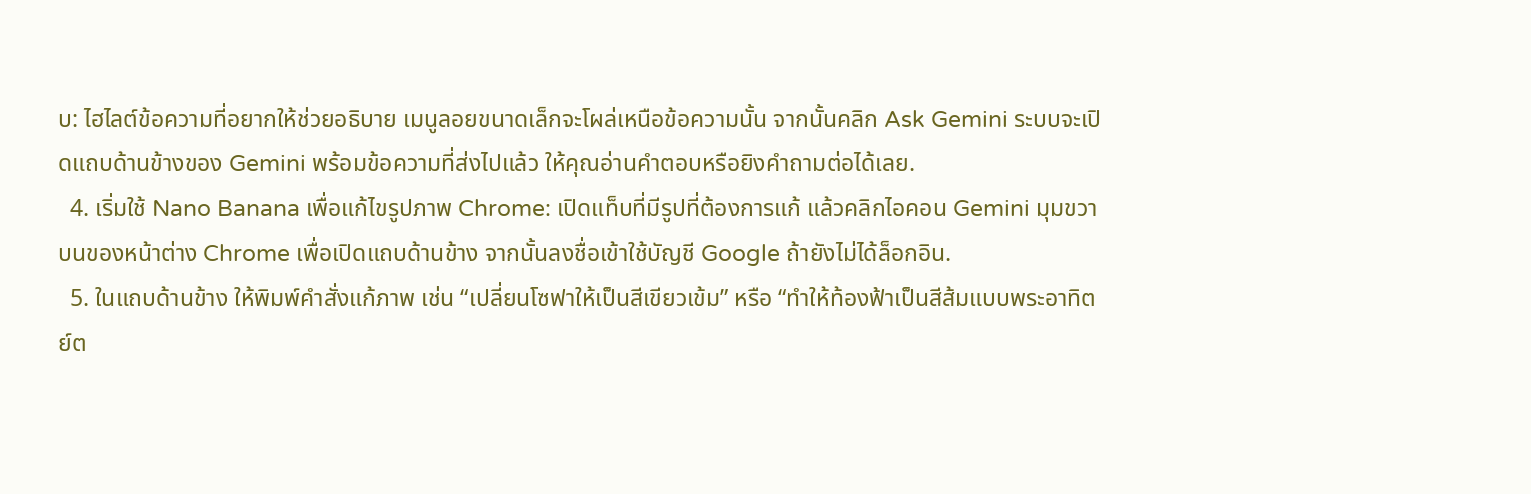บ: ไฮไลต์ข้อความที่อยากให้ช่วยอธิบาย เมนูลอยขนาดเล็กจะโผล่เหนือข้อความนั้น จากนั้นคลิก Ask Gemini ระบบจะเปิดแถบด้านข้างของ Gemini พร้อมข้อความที่ส่งไปแล้ว ให้คุณอ่านคำตอบหรือยิงคำถามต่อได้เลย.
  4. เริ่มใช้ Nano Banana เพื่อแก้ไขรูปภาพ Chrome: เปิดแท็บที่มีรูปที่ต้องการแก้ แล้วคลิกไอคอน Gemini มุมขวาบนของหน้าต่าง Chrome เพื่อเปิดแถบด้านข้าง จากนั้นลงชื่อเข้าใช้บัญชี Google ถ้ายังไม่ได้ล็อกอิน.
  5. ในแถบด้านข้าง ให้พิมพ์คำสั่งแก้ภาพ เช่น “เปลี่ยนโซฟาให้เป็นสีเขียวเข้ม” หรือ “ทำให้ท้องฟ้าเป็นสีส้มแบบพระอาทิตย์ต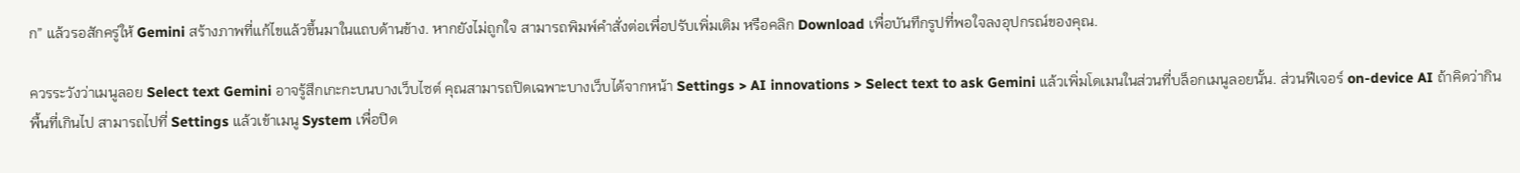ก” แล้วรอสักครู่ให้ Gemini สร้างภาพที่แก้ไขแล้วขึ้นมาในแถบด้านข้าง. หากยังไม่ถูกใจ สามารถพิมพ์คำสั่งต่อเพื่อปรับเพิ่มเติม หรือคลิก Download เพื่อบันทึกรูปที่พอใจลงอุปกรณ์ของคุณ.

ควรระวังว่าเมนูลอย Select text Gemini อาจรู้สึกเกะกะบนบางเว็บไซต์ คุณสามารถปิดเฉพาะบางเว็บได้จากหน้า Settings > AI innovations > Select text to ask Gemini แล้วเพิ่มโดเมนในส่วนที่บล็อกเมนูลอยนั้น. ส่วนฟีเจอร์ on-device AI ถ้าคิดว่ากินพื้นที่เกินไป สามารถไปที่ Settings แล้วเข้าเมนู System เพื่อปิด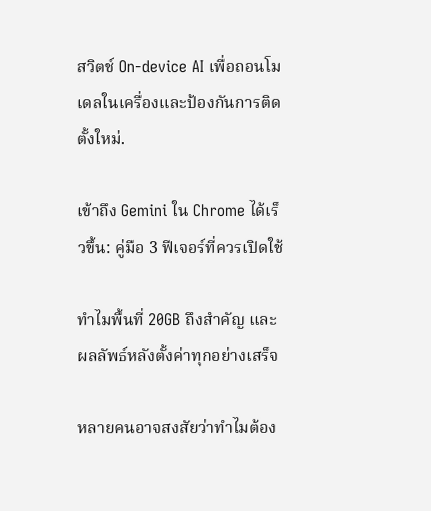สวิตช์ On-device AI เพื่อถอนโมเดลในเครื่องและป้องกันการติดตั้งใหม่.

เข้าถึง Gemini ใน Chrome ได้เร็วขึ้น: คู่มือ 3 ฟีเจอร์ที่ควรเปิดใช้

ทำไมพื้นที่ 20GB ถึงสำคัญ และผลลัพธ์หลังตั้งค่าทุกอย่างเสร็จ

หลายคนอาจสงสัยว่าทำไมต้อง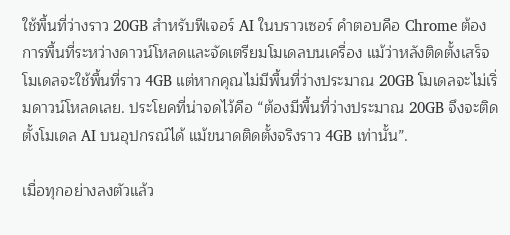ใช้พื้นที่ว่างราว 20GB สำหรับฟีเจอร์ AI ในบราวเซอร์ คำตอบคือ Chrome ต้องการพื้นที่ระหว่างดาวน์โหลดและจัดเตรียมโมเดลบนเครื่อง แม้ว่าหลังติดตั้งเสร็จโมเดลจะใช้พื้นที่ราว 4GB แต่หากคุณไม่มีพื้นที่ว่างประมาณ 20GB โมเดลจะไม่เริ่มดาวน์โหลดเลย. ประโยคที่น่าจดไว้คือ “ต้องมีพื้นที่ว่างประมาณ 20GB จึงจะติดตั้งโมเดล AI บนอุปกรณ์ได้ แม้ขนาดติดตั้งจริงราว 4GB เท่านั้น”.

เมื่อทุกอย่างลงตัวแล้ว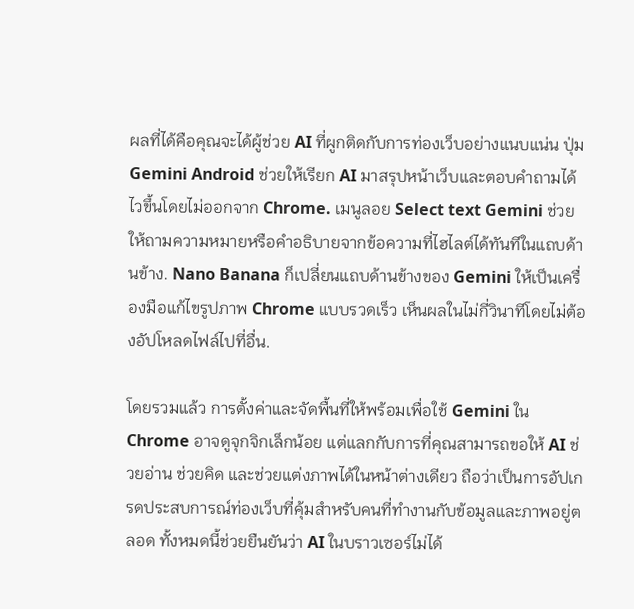ผลที่ได้คือคุณจะได้ผู้ช่วย AI ที่ผูกติดกับการท่องเว็บอย่างแนบแน่น ปุ่ม Gemini Android ช่วยให้เรียก AI มาสรุปหน้าเว็บและตอบคำถามได้ไวขึ้นโดยไม่ออกจาก Chrome. เมนูลอย Select text Gemini ช่วยให้ถามความหมายหรือคำอธิบายจากข้อความที่ไฮไลต์ได้ทันทีในแถบด้านข้าง. Nano Banana ก็เปลี่ยนแถบด้านข้างของ Gemini ให้เป็นเครื่องมือแก้ไขรูปภาพ Chrome แบบรวดเร็ว เห็นผลในไม่กี่วินาทีโดยไม่ต้องอัปโหลดไฟล์ไปที่อื่น.

โดยรวมแล้ว การตั้งค่าและจัดพื้นที่ให้พร้อมเพื่อใช้ Gemini ใน Chrome อาจดูจุกจิกเล็กน้อย แต่แลกกับการที่คุณสามารถขอให้ AI ช่วยอ่าน ช่วยคิด และช่วยแต่งภาพได้ในหน้าต่างเดียว ถือว่าเป็นการอัปเกรดประสบการณ์ท่องเว็บที่คุ้มสำหรับคนที่ทำงานกับข้อมูลและภาพอยู่ตลอด ทั้งหมดนี้ช่วยยืนยันว่า AI ในบราวเซอร์ไม่ได้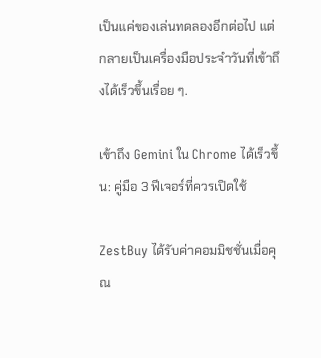เป็นแค่ของเล่นทดลองอีกต่อไป แต่กลายเป็นเครื่องมือประจำวันที่เข้าถึงได้เร็วขึ้นเรื่อย ๆ.

เข้าถึง Gemini ใน Chrome ได้เร็วขึ้น: คู่มือ 3 ฟีเจอร์ที่ควรเปิดใช้

ZestBuy ได้รับค่าคอมมิชชั่นเมื่อคุณ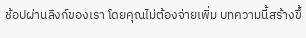ช้อปผ่านลิงก์ของเรา โดยคุณไม่ต้องจ่ายเพิ่ม บทความนี้สร้างขึ้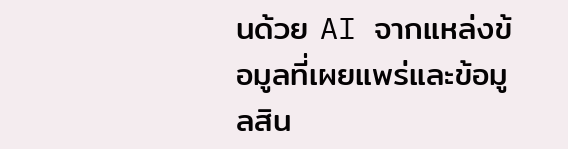นด้วย AI จากแหล่งข้อมูลที่เผยแพร่และข้อมูลสิน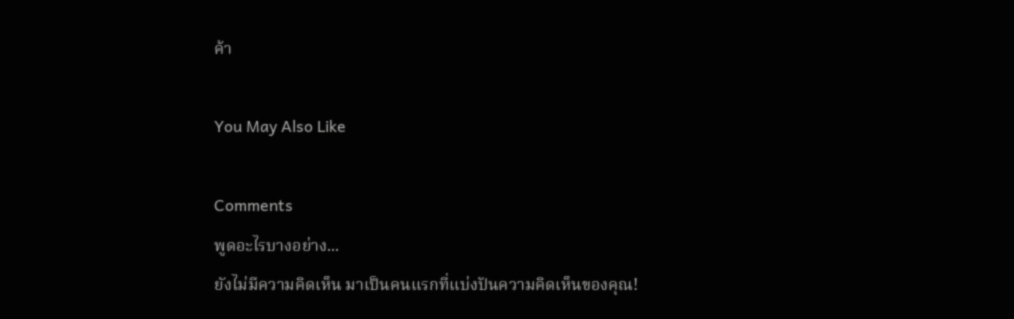ค้า

You May Also Like

Comments
พูดอะไรบางอย่าง...
ยังไม่มีความคิดเห็น มาเป็นคนแรกที่แบ่งปันความคิดเห็นของคุณ!